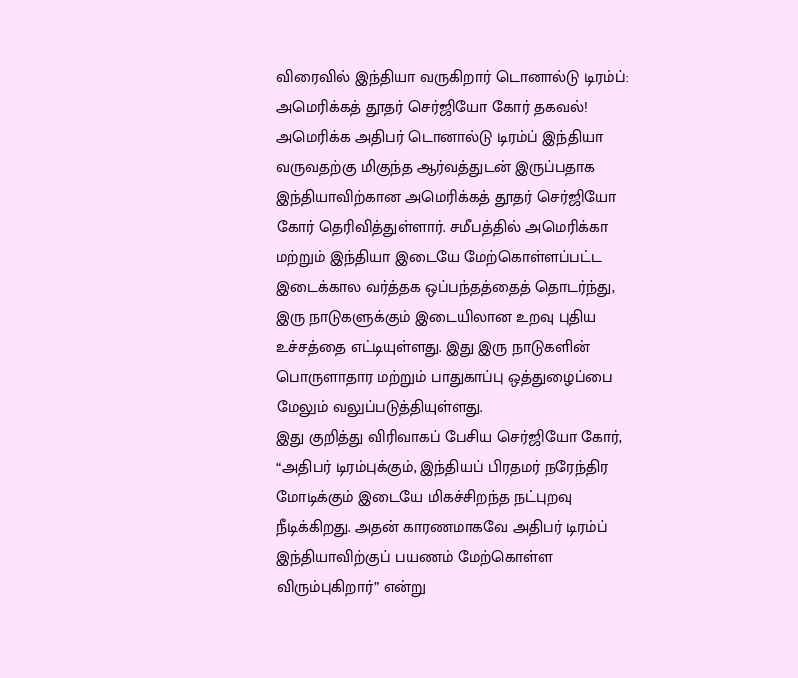விரைவில் இந்தியா வருகிறார் டொனால்டு டிரம்ப்: அமெரிக்கத் தூதர் செர்ஜியோ கோர் தகவல்!
அமெரிக்க அதிபர் டொனால்டு டிரம்ப் இந்தியா வருவதற்கு மிகுந்த ஆர்வத்துடன் இருப்பதாக இந்தியாவிற்கான அமெரிக்கத் தூதர் செர்ஜியோ கோர் தெரிவித்துள்ளார். சமீபத்தில் அமெரிக்கா மற்றும் இந்தியா இடையே மேற்கொள்ளப்பட்ட இடைக்கால வர்த்தக ஒப்பந்தத்தைத் தொடர்ந்து, இரு நாடுகளுக்கும் இடையிலான உறவு புதிய உச்சத்தை எட்டியுள்ளது. இது இரு நாடுகளின் பொருளாதார மற்றும் பாதுகாப்பு ஒத்துழைப்பை மேலும் வலுப்படுத்தியுள்ளது.
இது குறித்து விரிவாகப் பேசிய செர்ஜியோ கோர், “அதிபர் டிரம்புக்கும், இந்தியப் பிரதமர் நரேந்திர மோடிக்கும் இடையே மிகச்சிறந்த நட்புறவு நீடிக்கிறது. அதன் காரணமாகவே அதிபர் டிரம்ப் இந்தியாவிற்குப் பயணம் மேற்கொள்ள விரும்புகிறார்” என்று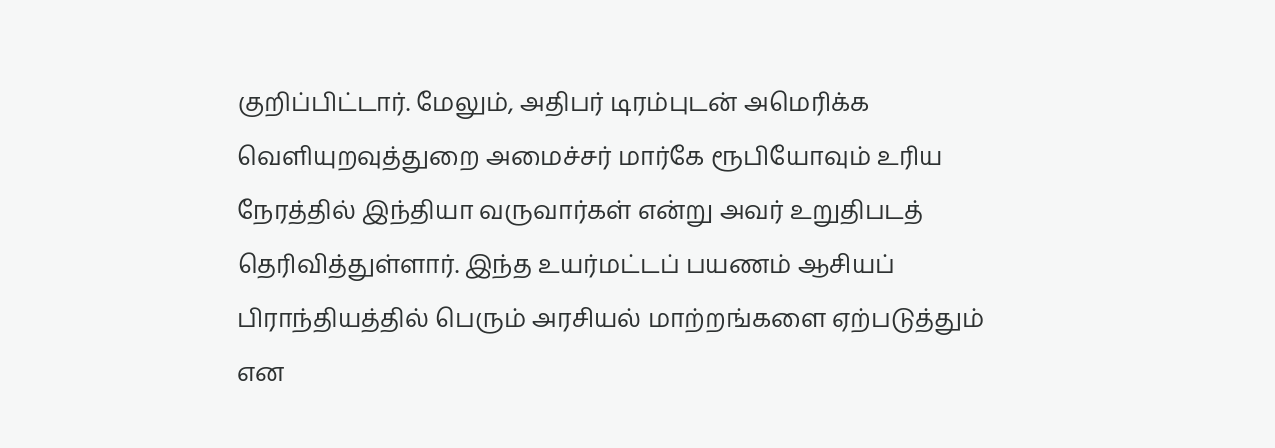குறிப்பிட்டார். மேலும், அதிபர் டிரம்புடன் அமெரிக்க வெளியுறவுத்துறை அமைச்சர் மார்கே ரூபியோவும் உரிய நேரத்தில் இந்தியா வருவார்கள் என்று அவர் உறுதிபடத் தெரிவித்துள்ளார். இந்த உயர்மட்டப் பயணம் ஆசியப் பிராந்தியத்தில் பெரும் அரசியல் மாற்றங்களை ஏற்படுத்தும் என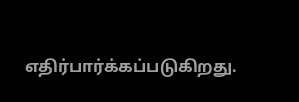எதிர்பார்க்கப்படுகிறது.